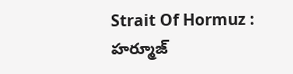Strait Of Hormuz : హర్మూజ్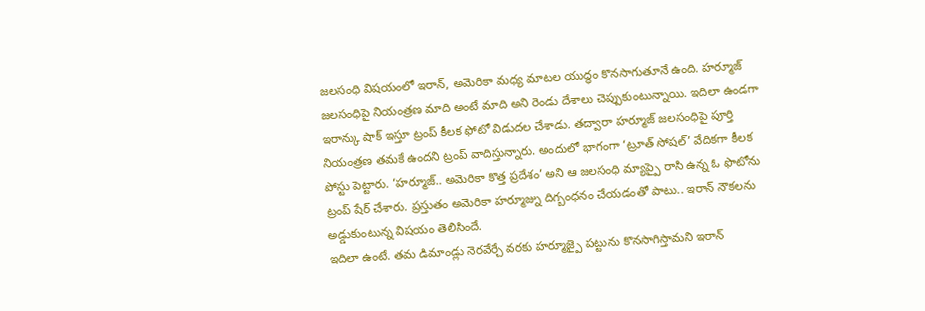జలసంధి విషయంలో ఇరాన్, అమెరికా మధ్య మాటల యుద్ధం కొనసాగుతూనే ఉంది. హర్మూజ్ జలసంధిపై నియంత్రణ మాది అంటే మాది అని రెండు దేశాలు చెప్పుకుంటున్నాయి. ఇదిలా ఉండగా ఇరాన్కు షాక్ ఇస్తూ ట్రంప్ కీలక ఫోటో విడుదల చేశాడు. తద్వారా హర్మూజ్ జలసంధిపై పూర్తి నియంత్రణ తమకే ఉందని ట్రంప్ వాదిస్తున్నారు. అందులో భాగంగా ‘ట్రూత్ సోషల్’ వేదికగా కీలక పోస్టు పెట్టారు. ‘హర్మూజ్.. అమెరికా కొత్త ప్రదేశం’ అని ఆ జలసంధి మ్యాప్పై రాసి ఉన్న ఓ ఫొటోను ట్రంప్ షేర్ చేశారు. ప్రస్తుతం అమెరికా హర్మూజ్ను దిగ్బంధనం చేయడంతో పాటు.. ఇరాన్ నౌకలను అడ్డుకుంటున్న విషయం తెలిసిందే.
ఇదిలా ఉంటే. తమ డిమాండ్లు నెరవేర్చే వరకు హర్మూజ్పై పట్టును కొనసాగిస్తామని ఇరాన్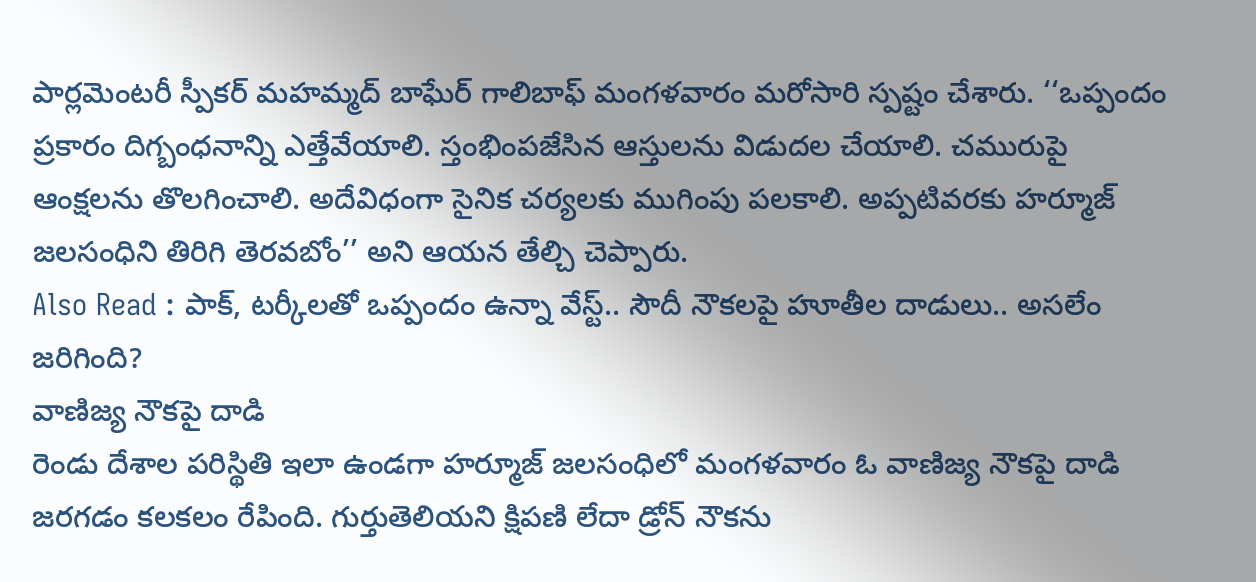పార్లమెంటరీ స్పీకర్ మహమ్మద్ బాఘేర్ గాలిబాఫ్ మంగళవారం మరోసారి స్పష్టం చేశారు. ‘‘ఒప్పందం ప్రకారం దిగ్బంధనాన్ని ఎత్తేవేయాలి. స్తంభింపజేసిన ఆస్తులను విడుదల చేయాలి. చమురుపై ఆంక్షలను తొలగించాలి. అదేవిధంగా సైనిక చర్యలకు ముగింపు పలకాలి. అప్పటివరకు హర్మూజ్ జలసంధిని తిరిగి తెరవబోం’’ అని ఆయన తేల్చి చెప్పారు.
Also Read : పాక్, టర్కీలతో ఒప్పందం ఉన్నా వేస్ట్.. సౌదీ నౌకలపై హూతీల దాడులు.. అసలేం జరిగింది?
వాణిజ్య నౌకపై దాడి
రెండు దేశాల పరిస్థితి ఇలా ఉండగా హర్మూజ్ జలసంధిలో మంగళవారం ఓ వాణిజ్య నౌకపై దాడి జరగడం కలకలం రేపింది. గుర్తుతెలియని క్షిపణి లేదా డ్రోన్ నౌకను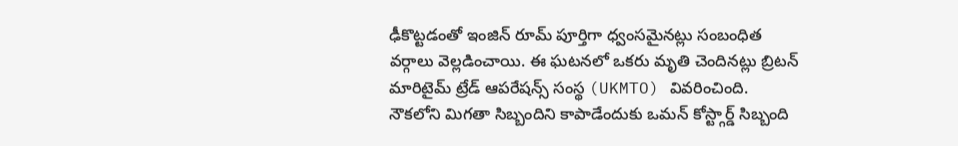ఢీకొట్టడంతో ఇంజిన్ రూమ్ పూర్తిగా ధ్వంసమైనట్లు సంబంధిత వర్గాలు వెల్లడించాయి. ఈ ఘటనలో ఒకరు మృతి చెందినట్లు బ్రిటన్ మారిటైమ్ ట్రేడ్ ఆపరేషన్స్ సంస్థ (UKMTO) వివరించింది. నౌకలోని మిగతా సిబ్బందిని కాపాడేందుకు ఒమన్ కోస్ట్గార్డ్ సిబ్బంది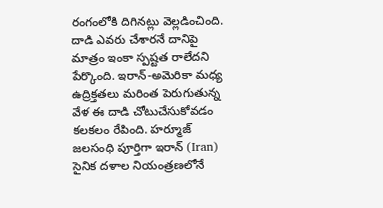రంగంలోకి దిగినట్లు వెల్లడించింది. దాడి ఎవరు చేశారనే దానిపై మాత్రం ఇంకా స్పష్టత రాలేదని పేర్కొంది. ఇరాన్-అమెరికా మధ్య ఉద్రిక్తతలు మరింత పెరుగుతున్న వేళ ఈ దాడి చోటుచేసుకోవడం కలకలం రేపింది. హర్మూజ్ జలసంధి పూర్తిగా ఇరాన్ (Iran) సైనిక దళాల నియంత్రణలోనే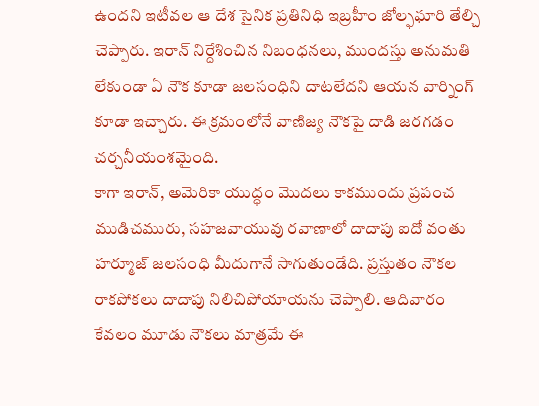ఉందని ఇటీవల ఆ దేశ సైనిక ప్రతినిధి ఇబ్రహీం జోల్ఫఘారి తేల్చి చెప్పారు. ఇరాన్ నిర్దేశించిన నిబంధనలు, ముందస్తు అనుమతి లేకుండా ఏ నౌక కూడా జలసంధిని దాటలేదని ఆయన వార్నింగ్ కూడా ఇచ్చారు. ఈ క్రమంలోనే వాణిజ్య నౌకపై దాడి జరగడం చర్చనీయంశమైంది.
కాగా ఇరాన్, అమెరికా యుద్ధం మొదలు కాకముందు ప్రపంచ ముడిచమురు, సహజవాయువు రవాణాలో దాదాపు ఐదో వంతు హర్మూజ్ జలసంధి మీదుగానే సాగుతుండేది. ప్రస్తుతం నౌకల రాకపోకలు దాదాపు నిలిచిపోయాయను చెప్పాలి. ఆదివారం కేవలం మూడు నౌకలు మాత్రమే ఈ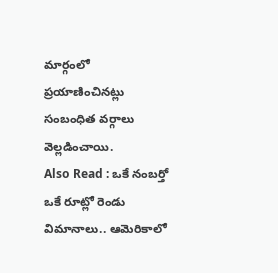మార్గంలో ప్రయాణించినట్లు సంబంధిత వర్గాలు వెల్లడించాయి.
Also Read : ఒకే నంబర్తో ఒకే రూట్లో రెండు విమానాలు.. ఆమెరికాలో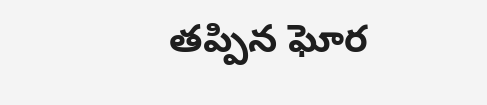తప్పిన ఘోర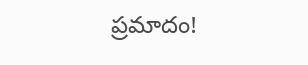ప్రమాదం!